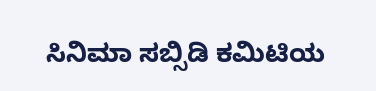ಸಿನಿಮಾ ಸಬ್ಸಿಡಿ ಕಮಿಟಿಯ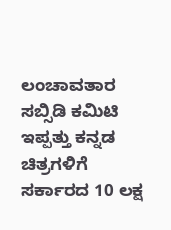ಲಂಚಾವತಾರ
ಸಬ್ಸಿಡಿ ಕಮಿಟಿ ಇಪ್ಪತ್ತು ಕನ್ನಡ ಚಿತ್ರಗಳಿಗೆ ಸರ್ಕಾರದ 10 ಲಕ್ಷ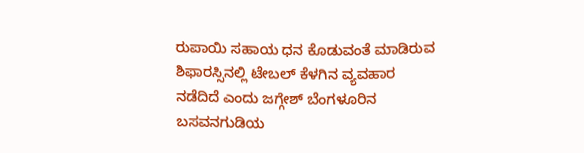ರುಪಾಯಿ ಸಹಾಯ ಧನ ಕೊಡುವಂತೆ ಮಾಡಿರುವ ಶಿಫಾರಸ್ಸಿನಲ್ಲಿ ಟೇಬಲ್ ಕೆಳಗಿನ ವ್ಯವಹಾರ ನಡೆದಿದೆ ಎಂದು ಜಗ್ಗೇಶ್ ಬೆಂಗಳೂರಿನ ಬಸವನಗುಡಿಯ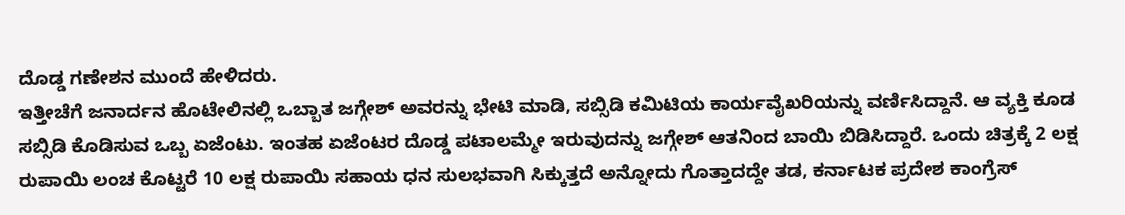ದೊಡ್ಡ ಗಣೇಶನ ಮುಂದೆ ಹೇಳಿದರು.
ಇತ್ತೀಚೆಗೆ ಜನಾರ್ದನ ಹೊಟೇಲಿನಲ್ಲಿ ಒಬ್ಬಾತ ಜಗ್ಗೇಶ್ ಅವರನ್ನು ಭೇಟಿ ಮಾಡಿ, ಸಬ್ಸಿಡಿ ಕಮಿಟಿಯ ಕಾರ್ಯವೈಖರಿಯನ್ನು ವರ್ಣಿಸಿದ್ದಾನೆ. ಆ ವ್ಯಕ್ತಿ ಕೂಡ ಸಬ್ಸಿಡಿ ಕೊಡಿಸುವ ಒಬ್ಬ ಏಜೆಂಟು. ಇಂತಹ ಏಜೆಂಟರ ದೊಡ್ಡ ಪಟಾಲಮ್ಮೇ ಇರುವುದನ್ನು ಜಗ್ಗೇಶ್ ಆತನಿಂದ ಬಾಯಿ ಬಿಡಿಸಿದ್ದಾರೆ. ಒಂದು ಚಿತ್ರಕ್ಕೆ 2 ಲಕ್ಷ ರುಪಾಯಿ ಲಂಚ ಕೊಟ್ಟರೆ 10 ಲಕ್ಷ ರುಪಾಯಿ ಸಹಾಯ ಧನ ಸುಲಭವಾಗಿ ಸಿಕ್ಕುತ್ತದೆ ಅನ್ನೋದು ಗೊತ್ತಾದದ್ದೇ ತಡ, ಕರ್ನಾಟಕ ಪ್ರದೇಶ ಕಾಂಗ್ರೆಸ್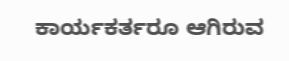ಕಾರ್ಯಕರ್ತರೂ ಆಗಿರುವ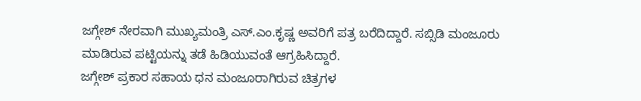ಜಗ್ಗೇಶ್ ನೇರವಾಗಿ ಮುಖ್ಯಮಂತ್ರಿ ಎಸ್.ಎಂ.ಕೃಷ್ಣ ಅವರಿಗೆ ಪತ್ರ ಬರೆದಿದ್ದಾರೆ. ಸಬ್ಸಿಡಿ ಮಂಜೂರು ಮಾಡಿರುವ ಪಟ್ಟಿಯನ್ನು ತಡೆ ಹಿಡಿಯುವಂತೆ ಆಗ್ರಹಿಸಿದ್ದಾರೆ.
ಜಗ್ಗೇಶ್ ಪ್ರಕಾರ ಸಹಾಯ ಧನ ಮಂಜೂರಾಗಿರುವ ಚಿತ್ರಗಳ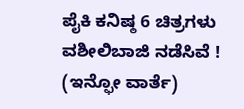ಪೈಕಿ ಕನಿಷ್ಠ 6 ಚಿತ್ರಗಳು ವಶೀಲಿಬಾಜಿ ನಡೆಸಿವೆ !
(ಇನ್ಫೋ ವಾರ್ತೆ)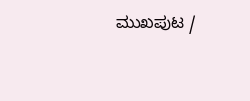ಮುಖಪುಟ /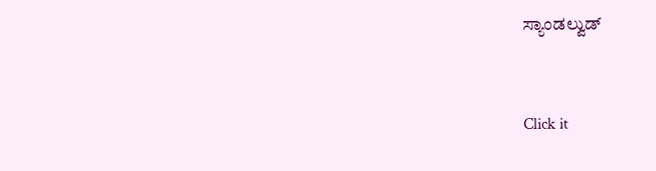ಸ್ಯಾಂಡಲ್ವುಡ್


Click it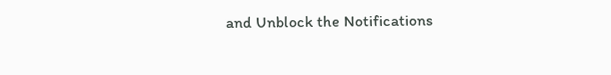and Unblock the Notifications